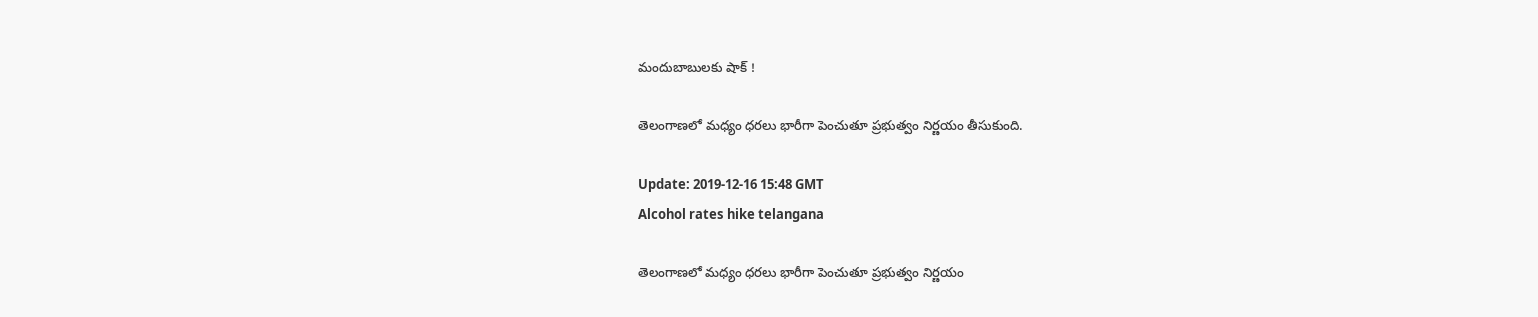మందుబాబులకు షాక్ !

తెలంగాణలో మధ్యం ధరలు భారీగా పెంచుతూ ప్రభుత్వం నిర్ణయం తీసుకుంది.

Update: 2019-12-16 15:48 GMT
Alcohol rates hike telangana

తెలంగాణలో మధ్యం ధరలు భారీగా పెంచుతూ ప్రభుత్వం నిర్ణయం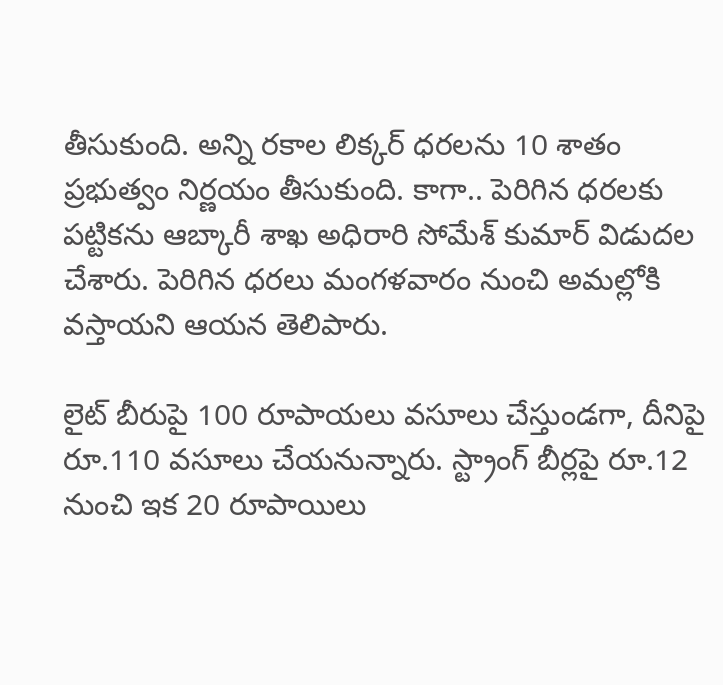తీసుకుంది. అన్ని రకాల లిక్కర్ ధరలను 10 శాతం ప్రభుత్వం నిర్ణయం తీసుకుంది. కాగా.. పెరిగిన ధరలకు పట్టికను ఆబ్కారీ శాఖ అధిరారి సోమేశ్ కుమార్ విడుదల చేశారు. పెరిగిన ధరలు మంగళవారం నుంచి అమల్లోకి వస్తాయని ఆయన తెలిపారు.

లైట్ బీరుపై 100 రూపాయలు వసూలు చేస్తుండగా, దీనిపై రూ.110 వసూలు చేయనున్నారు. స్ట్రాంగ్ బీర్లపై రూ.12 నుంచి ఇక 20 రూపాయిలు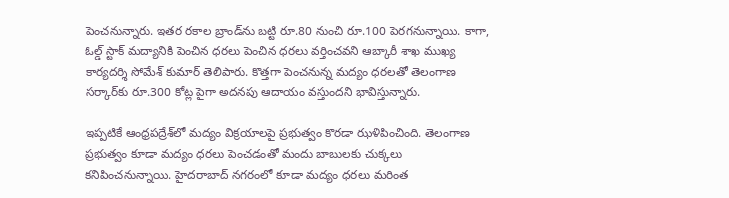పెంచనున్నారు. ఇతర రకాల బ్రాండ్‌ను బట్టి రూ.80 నుంచి రూ.100 పెరగనున్నాయి. కాగా, ఓల్డ్ స్టాక్ మద్యానికి పెంచిన ధరలు పెంచిన ధరలు వర్తించవని ఆబ్కారీ శాఖ ముఖ్య కార్యదర్శి సోమేశ్ కుమార్ తెలిపారు. కొత్తగా పెంచనున్న మద్యం ధరలతో తెలంగాణ సర్కార్‌కు రూ.300 కోట్ల పైగా అదనపు ఆదాయం వస్తుందని భావిస్తున్నారు.

ఇప్పటికే ఆంధ్రపద్రేశ్‌లో మద్యం విక్రయాలపై ప్రభుత్వం కొరడా ఝళిపించింది. తెలంగాణ ప్రభుత్వం కూడా మద్యం ధరలు పెంచడంతో మందు బాబులకు చుక్కలు కనిపించనున్నాయి. హైదరాబాద్ నగరంలో కూడా మద్యం ధరలు మరింత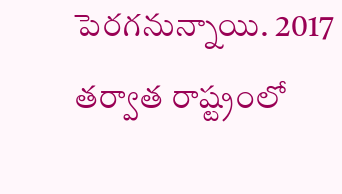పెరగనున్నాయి. 2017 తర్వాత రాష్ట్రంలో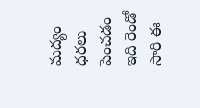మద్యం ధరలు పెంచడం ఇది రెండో సారి ఈ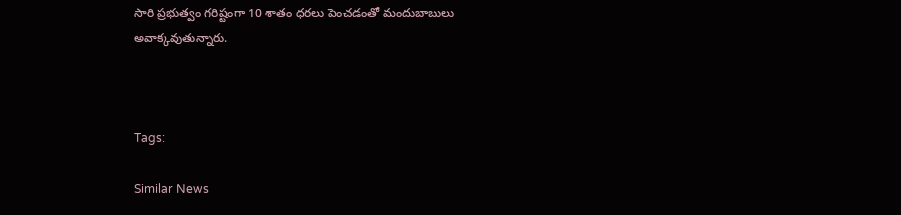సారి ప్రభుత్వం గరిష్టంగా 10 శాతం ధరలు పెంచడంతో మందుబాబులు అవాక్కవుతున్నారు.



Tags:

Similar News